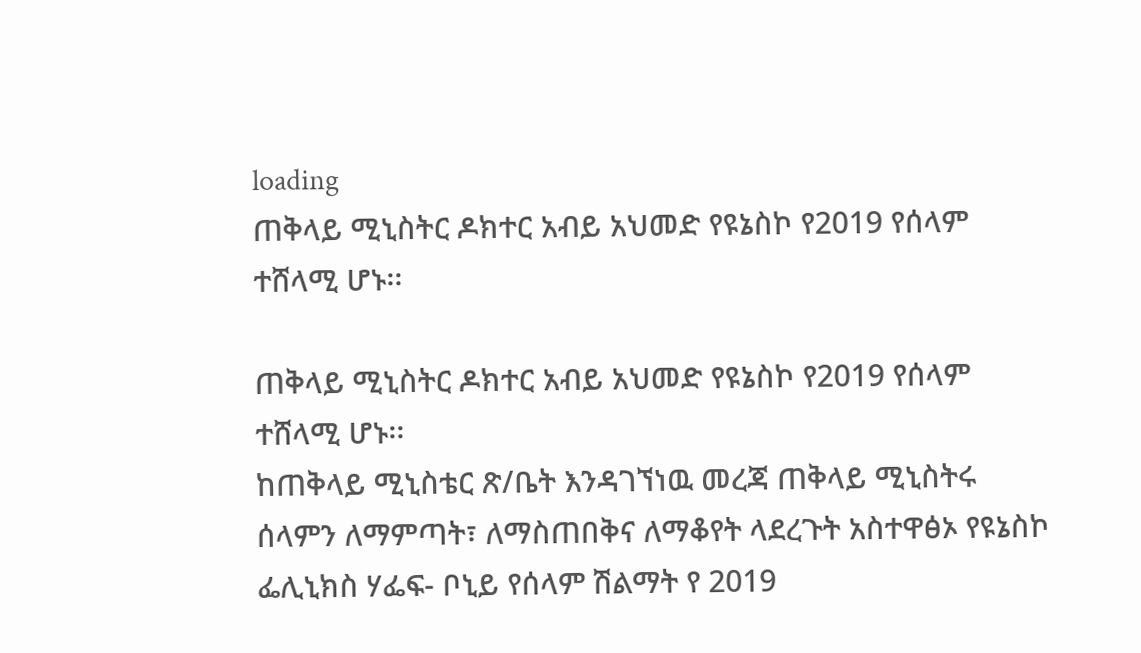loading
ጠቅላይ ሚኒስትር ዶክተር አብይ አህመድ የዩኔስኮ የ2019 የሰላም ተሸላሚ ሆኑ፡፡

ጠቅላይ ሚኒስትር ዶክተር አብይ አህመድ የዩኔስኮ የ2019 የሰላም ተሸላሚ ሆኑ፡፡
ከጠቅላይ ሚኒስቴር ጽ/ቤት እንዳገኘነዉ መረጃ ጠቅላይ ሚኒስትሩ ሰላምን ለማምጣት፣ ለማስጠበቅና ለማቆየት ላደረጉት አስተዋፅኦ የዩኔስኮ ፌሊኒክስ ሃፌፍ- ቦኒይ የሰላም ሽልማት የ 2019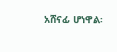አሸናፊ ሆነዋል፡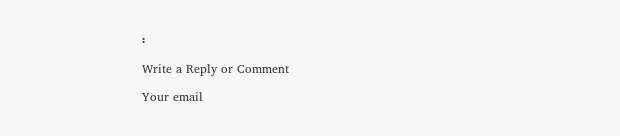፡

Write a Reply or Comment

Your email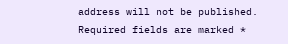address will not be published. Required fields are marked *